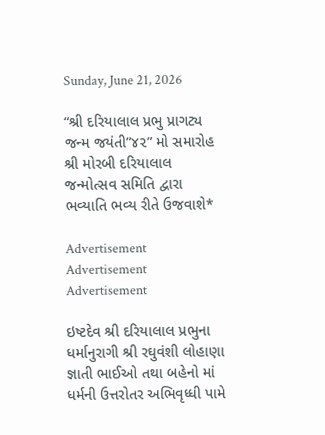Sunday, June 21, 2026

“શ્રી દરિયાલાલ પ્રભુ પ્રાગટ્ય જન્મ જયંતી”૪૨” મો સમારોહ શ્રી મોરબી દરિયાલાલ જન્મોત્સવ સમિતિ દ્વારા ભવ્યાતિ ભવ્ય રીતે ઉજવાશે*

Advertisement
Advertisement
Advertisement

ઇષ્ટદેવ શ્રી દરિયાલાલ પ્રભુના ધર્માનુરાગી શ્રી રઘુવંશી લોહાણા જ્ઞાતી ભાઈઓ તથા બહેનો માં ધર્મની ઉત્તરોતર અભિવૃધ્ધી પામે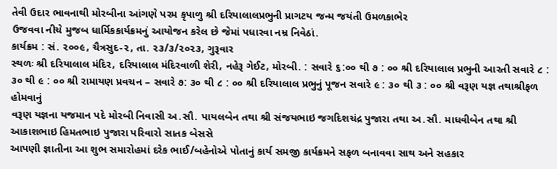તેવી ઉદાર ભાવનાથી મોરબીના આંગણે પરમ કૃપાળુ શ્રી દરિયાલાલપ્રભુની પ્રાગટય જન્મ જયંતી ઉમળકાભેર
ઉજવવા નીચે મુજબ ધાર્મિકકાર્યક્રમનું આયોજન કરેલ છે જેમાં પધારવા નમ્ર નિવેઠાં.
કાર્યક્રમ : સં. ૨૦૦૯, ચૈત્રસુદ-૨, તા. ૨૩/૩/૨૦૨૩, ગુરૂવાર
સ્થળઃ શ્રી દરિયાલાલ મંદિર, દરિયાલાલ મંદિરવાળી શેરી, નહેરૂ ગેઈટ, મોરબી. : સવારે ૬:૦૦ થી ૭ : ૦૦ શ્રી દરિયાલાલ પ્રભુની આરતી સવારે ૮ : ૩૦ થી ૯ : ૦૦ શ્રી રામાયણ પ્રવચન – સવારે ૭: ૩૦ થી ૮ : ૦૦ શ્રી દરિયાલાલ પ્રભુનું પૂજન સવારે ૯ : ૩૦ થી ૩ : ૦૦ શ્રી વરૂણ યજ્ઞ તથાશ્રીફળ હોમવાનું
વરૂણ યજ્ઞના યજમાન પદે મોરબી નિવાસી અ.સૌ. પાયલબેન તથા શ્રી સંજયભાઇ જગદિશચંદ્ર પુજારા તથા અ.સૌ. માધવીબેન તથા શ્રી આકાશભાઇ હિમતભાઇ પુજારા પરિવારો સાતક બેસસે
આપણી જ્ઞાતીના આ શુભ સમારોહમાં દરેક ભાઈ/બહેનોએ પોતાનું કાર્ય સમજી કાર્યક્રમને સફળ બનાવવા સાથ અને સહકાર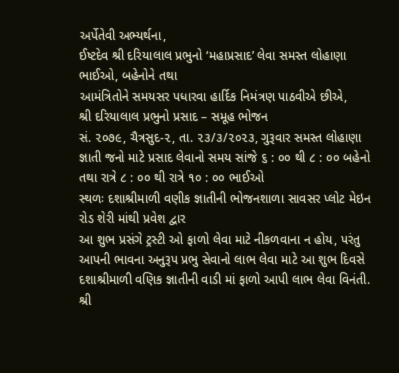અર્પેતેવી અભ્યર્થના,
ઈષ્ટદેવ શ્રી દરિયાલાલ પ્રભુનો ‘મહાપ્રસાદ’ લેવા સમસ્ત લોહાણા ભાઈઓ, બહેનોને તથા
આમંત્રિતોને સમયસર પધારવા હાર્દિક નિમંત્રણ પાઠવીએ છીએ,
શ્રી દરિયાલાલ પ્રભુનો પ્રસાદ – સમૂહ ભોજન
સં. ૨૦૭૯, ચૈત્રસુદ-૨, તા. ૨૩/૩/૨૦૨૩, ગુરૂવાર સમસ્ત લોહાણા જ્ઞાતી જનો માટે પ્રસાદ લેવાનો સમય સાંજે ૬ : ૦૦ થી ૮ : ૦૦ બહેનો તથા રાત્રે ૮ : ૦૦ થી રાત્રે ૧૦ : ૦૦ ભાઈઓ
સ્થળઃ દશાશ્રીમાળી વણીક જ્ઞાતીની ભોજનશાળા સાવસર પ્લોટ મેઇન રોડ શેરી માંથી પ્રવેશ દ્વાર
આ શુભ પ્રસંગે ટ્રસ્ટી ઓ ફાળો લેવા માટે નીકળવાના ન હોય, પરંતુ આપની ભાવના અનુરૂપ પ્રભુ સેવાનો લાભ લેવા માટે આ શુભ દિવસે દશાશ્રીમાળી વણિક જ્ઞાતીની વાડી માં ફાળો આપી લાભ લેવા વિનંતી.
શ્રી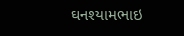ઘનશ્યામભાઇ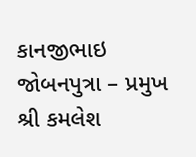કાનજીભાઇ જોબનપુત્રા – પ્રમુખ
શ્રી કમલેશ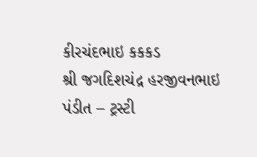કીરચંદભાઇ કકકડ
શ્રી જગદિશચંદ્ર હરજીવનભાઇ પંડીત – ટ્રસ્ટી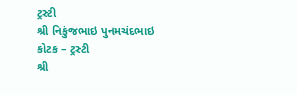ટ્રસ્ટી
શ્રી નિકુંજભાઇ પુનમચંદભાઇ કોટક – ટ્રસ્ટી
શ્રી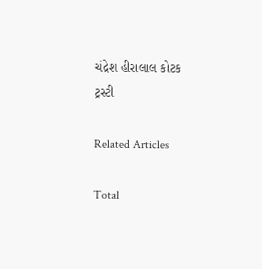ચંદ્રેશ હીરાલાલ કોટક
ટ્રસ્ટી

Related Articles

Total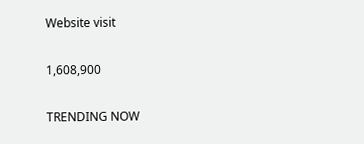Website visit

1,608,900

TRENDING NOW